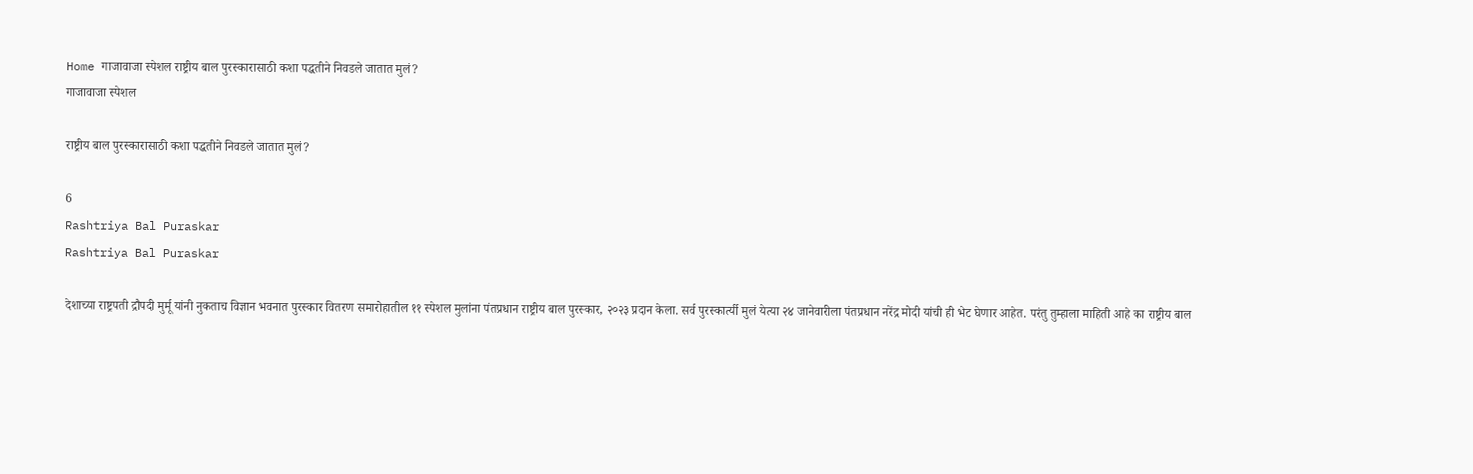Home गाजावाजा स्पेशल राष्ट्रीय बाल पुरस्कारासाठी कशा पद्धतीने निवडले जातात मुलं?
गाजावाजा स्पेशल

राष्ट्रीय बाल पुरस्कारासाठी कशा पद्धतीने निवडले जातात मुलं?

6
Rashtriya Bal Puraskar
Rashtriya Bal Puraskar

देशाच्या राष्ट्रपती द्रौपदी मुर्मू यांनी नुकताच विज्ञान भवनात पुरस्कार वितरण समारोहातील ११ स्पेशल मुलांना पंतप्रधान राष्ट्रीय बाल पुरस्कार, २०२३ प्रदान केला. सर्व पुरस्कार्त्यी मुलं येत्या २४ जानेवारीला पंतप्रधान नरेंद्र मोदी यांची ही भेट घेणार आहेत. परंतु तुम्हाला माहिती आहे का राष्ट्रीय बाल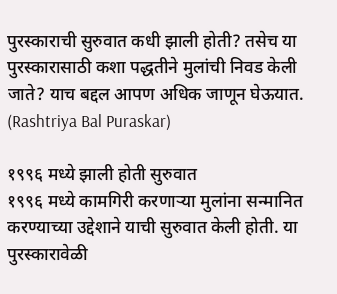पुरस्काराची सुरुवात कधी झाली होती? तसेच या पुरस्कारासाठी कशा पद्धतीने मुलांची निवड केली जाते? याच बद्दल आपण अधिक जाणून घेऊयात. (Rashtriya Bal Puraskar)

१९९६ मध्ये झाली होती सुरुवात
१९९६ मध्ये कामगिरी करणाऱ्या मुलांना सन्मानित करण्याच्या उद्देशाने याची सुरुवात केली होती. या पुरस्कारावेळी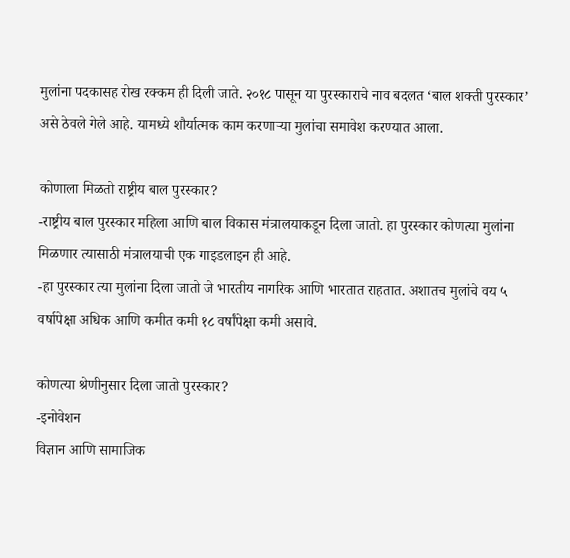मुलांना पदकासह रोख रक्कम ही दिली जाते. २०१८ पासून या पुरस्काराचे नाव बदलत ‘बाल शक्ती पुरस्कार’ असे ठेवले गेले आहे. यामध्ये शौर्यात्मक काम करणाऱ्या मुलांचा समावेश करण्यात आला.

कोणाला मिळतो राष्ट्रीय बाल पुरस्कार?
-राष्ट्रीय बाल पुरस्कार महिला आणि बाल विकास मंत्रालयाकडून दिला जातो. हा पुरस्कार कोणत्या मुलांना मिळणार त्यासाठी मंत्रालयाची एक गाइडलाइन ही आहे.
-हा पुरस्कार त्या मुलांना दिला जातो जे भारतीय नागरिक आणि भारतात राहतात. अशातच मुलांचे वय ५ वर्षापेक्षा अधिक आणि कमीत कमी १८ वर्षांपेक्षा कमी असावे.

कोणत्या श्रेणीनुसार दिला जातो पुरस्कार?
-इनोवेशन
विज्ञान आणि सामाजिक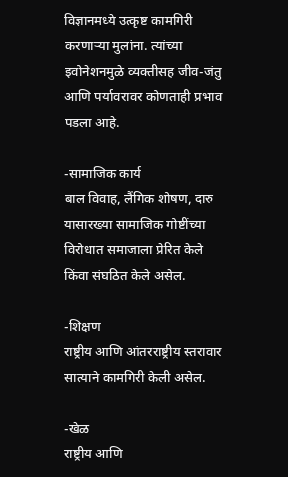विज्ञानमध्ये उत्कृष्ट कामगिरी करणाऱ्या मुलांना. त्यांच्या इवोनेशनमुळे व्यक्तीसह जीव-जंतु आणि पर्यावरावर कोणताही प्रभाव पडला आहे.

-सामाजिक कार्य
बाल विवाह, लैंगिक शोषण, दारु यासारख्या सामाजिक गोष्टींच्या विरोधात समाजाला प्रेरित केले किंवा संघठित केले असेल.

-शिक्षण
राष्ट्रीय आणि आंतरराष्ट्रीय स्तरावार सात्याने कामगिरी केली असेल.

-खेळ
राष्ट्रीय आणि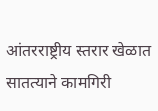आंतरराष्ट्रीय स्तरार खेळात सातत्याने कामगिरी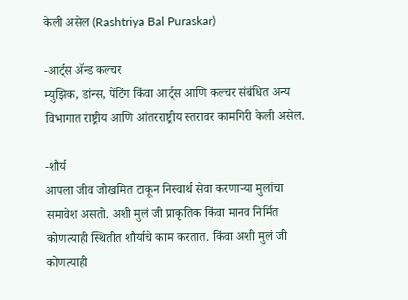केली असेल (Rashtriya Bal Puraskar)

-आर्ट्स ॲन्ड कल्चर
म्युझिक, डांन्स, पेंटिंग किंवा आर्ट्स आणि कल्चर संबंधित अन्य विभागात राष्ट्रीय आणि आंतरराष्ट्रीय स्तरावर कामगिरी केली असेल.

-शौर्य
आपला जीव जोखमित टाकून निस्वार्थ सेवा करणाऱ्या मुलांचा समावेश असतो. अशी मुलं जी प्राकृतिक किंवा मानव निर्मित कोणत्याही स्थितीत शौर्याचे काम करतात. किंवा अशी मुलं जी कोणत्याही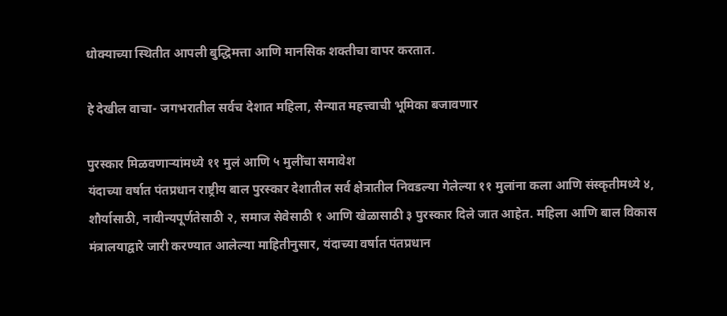धोक्याच्या स्थितीत आपली बुद्धिमत्ता आणि मानसिक शक्तीचा वापर करतात.

हे देखील वाचा- जगभरातील सर्वच देशात महिला, सैन्यात महत्त्वाची भूमिका बजावणार

पुरस्कार मिळवणाऱ्यांमध्ये ११ मुलं आणि ५ मुलींचा समावेश
यंदाच्या वर्षात पंतप्रधान राष्ट्रीय बाल पुरस्कार देशातील सर्व क्षेत्रातील निवडल्या गेलेल्या ११ मुलांना कला आणि संस्कृतीमध्ये ४, शौर्यासाठी, नावीन्यपूर्णतेसाठी २, समाज सेवेसाठी १ आणि खेळासाठी ३ पुरस्कार दिले जात आहेत. महिला आणि बाल विकास मंत्रालयाद्वारे जारी करण्यात आलेल्या माहितीनुसार, यंदाच्या वर्षात पंतप्रधान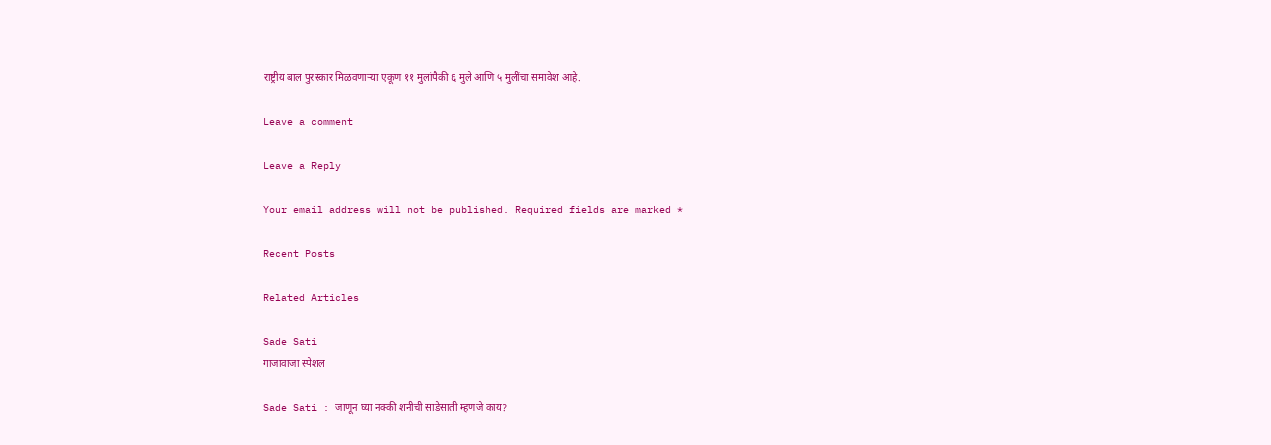राष्ट्रीय बाल पुरस्कार मिळवणाऱ्या एकूण ११ मुलांपैकी ६ मुले आणि ५ मुलींचा समावेश आहे.

Leave a comment

Leave a Reply

Your email address will not be published. Required fields are marked *

Recent Posts

Related Articles

Sade Sati
गाजावाजा स्पेशल

Sade Sati : जाणून घ्या नक्की शनीची साडेसाती म्हणजे काय?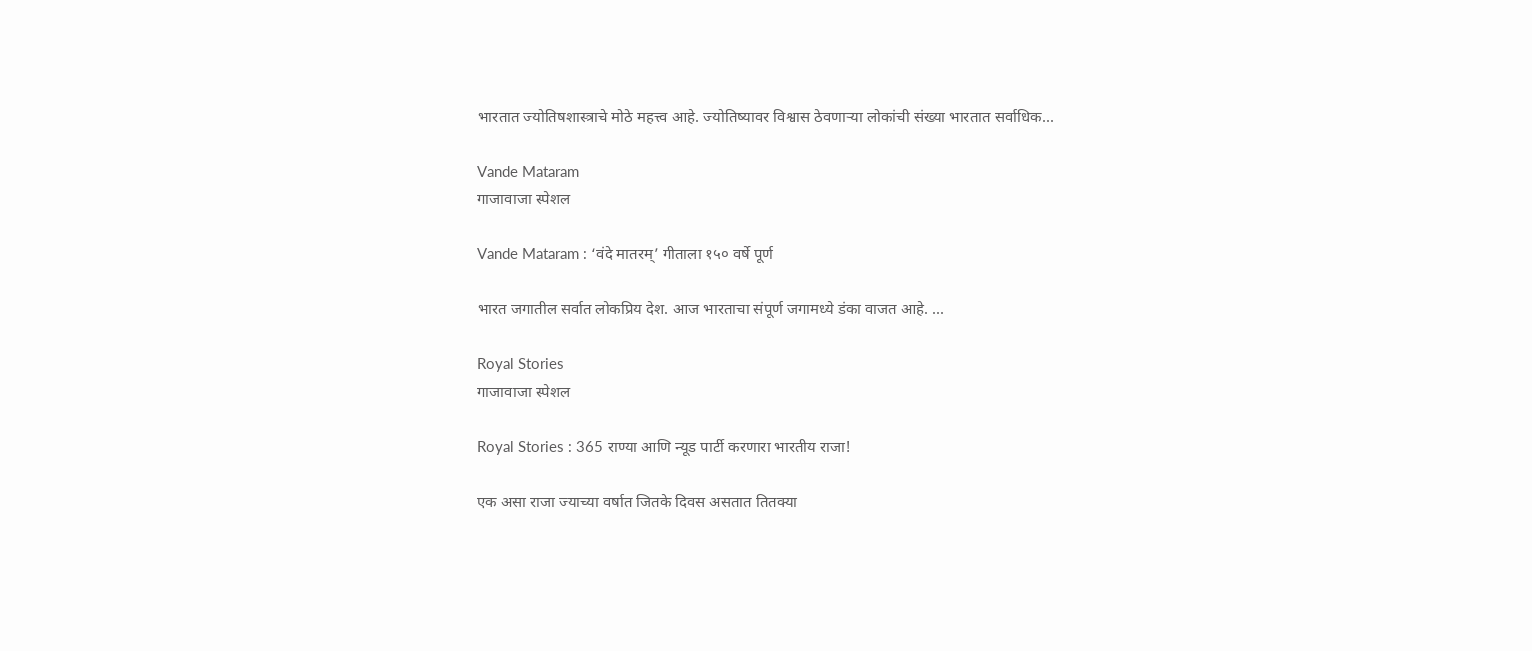भारतात ज्योतिषशास्त्राचे मोठे महत्त्व आहे. ज्योतिष्यावर विश्वास ठेवणाऱ्या लोकांची संख्या भारतात सर्वाधिक...

Vande Mataram
गाजावाजा स्पेशल

Vande Mataram : ‘वंदे मातरम्’ गीताला १५० वर्षे पूर्ण

भारत जगातील सर्वात लोकप्रिय देश. आज भारताचा संपूर्ण जगामध्ये डंका वाजत आहे. ...

Royal Stories
गाजावाजा स्पेशल

Royal Stories : 365 राण्या आणि न्यूड पार्टी करणारा भारतीय राजा!

एक असा राजा ज्याच्या वर्षात जितके दिवस असतात तितक्या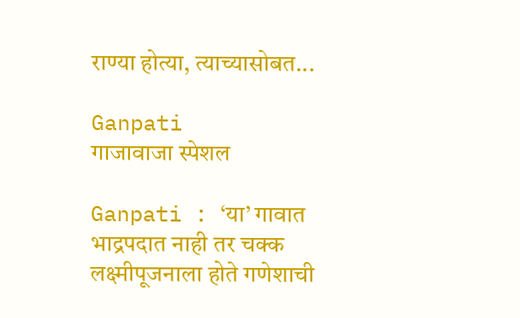राण्या होत्या, त्याच्यासोबत...

Ganpati
गाजावाजा स्पेशल

Ganpati : ‘या’ गावात भाद्रपदात नाही तर चक्क लक्ष्मीपूजनाला होते गणेशाची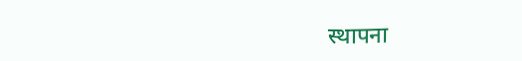स्थापना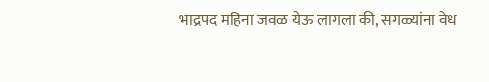भाद्रपद महिना जवळ येऊ लागला की, सगळ्यांना वेध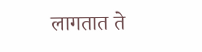लागतात ते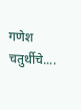गणेश चतुर्थीचे....